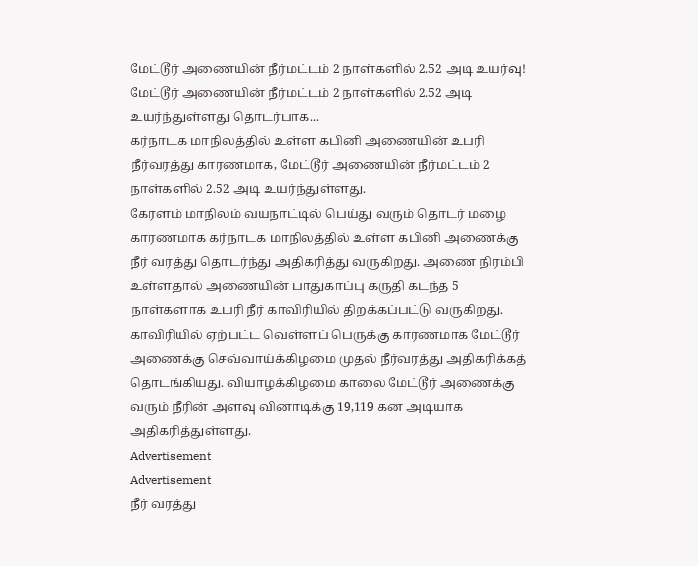மேட்டூர் அணையின் நீர்மட்டம் 2 நாள்களில் 2.52 அடி உயர்வு!
மேட்டூர் அணையின் நீர்மட்டம் 2 நாள்களில் 2.52 அடி உயர்ந்துள்ளது தொடர்பாக...
கர்நாடக மாநிலத்தில் உள்ள கபினி அணையின் உபரி நீர்வரத்து காரணமாக, மேட்டூர் அணையின் நீர்மட்டம் 2 நாள்களில் 2.52 அடி உயர்ந்துள்ளது.
கேரளம் மாநிலம் வயநாட்டில் பெய்து வரும் தொடர் மழை காரணமாக கர்நாடக மாநிலத்தில் உள்ள கபினி அணைக்கு நீர் வரத்து தொடர்ந்து அதிகரித்து வருகிறது. அணை நிரம்பி உள்ளதால் அணையின் பாதுகாப்பு கருதி கடந்த 5 நாள்களாக உபரி நீர் காவிரியில் திறக்கப்பட்டு வருகிறது.
காவிரியில் ஏற்பட்ட வெள்ளப் பெருக்கு காரணமாக மேட்டூர் அணைக்கு செவ்வாய்க்கிழமை முதல் நீர்வரத்து அதிகரிக்கத் தொடங்கியது. வியாழக்கிழமை காலை மேட்டூர் அணைக்கு வரும் நீரின் அளவு வினாடிக்கு 19,119 கன அடியாக அதிகரித்துள்ளது.
Advertisement
Advertisement
நீர் வரத்து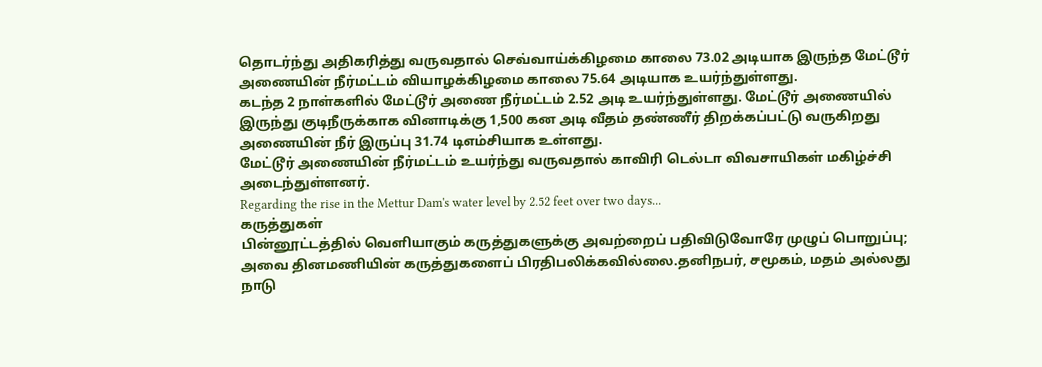தொடர்ந்து அதிகரித்து வருவதால் செவ்வாய்க்கிழமை காலை 73.02 அடியாக இருந்த மேட்டூர் அணையின் நீர்மட்டம் வியாழக்கிழமை காலை 75.64 அடியாக உயர்ந்துள்ளது.
கடந்த 2 நாள்களில் மேட்டூர் அணை நீர்மட்டம் 2.52 அடி உயர்ந்துள்ளது. மேட்டூர் அணையில் இருந்து குடிநீருக்காக வினாடிக்கு 1,500 கன அடி வீதம் தண்ணீர் திறக்கப்பட்டு வருகிறது அணையின் நீர் இருப்பு 31.74 டிஎம்சியாக உள்ளது.
மேட்டூர் அணையின் நீர்மட்டம் உயர்ந்து வருவதால் காவிரி டெல்டா விவசாயிகள் மகிழ்ச்சி அடைந்துள்ளனர்.
Regarding the rise in the Mettur Dam's water level by 2.52 feet over two days...
கருத்துகள்
பின்னூட்டத்தில் வெளியாகும் கருத்துகளுக்கு அவற்றைப் பதிவிடுவோரே முழுப் பொறுப்பு; அவை தினமணியின் கருத்துகளைப் பிரதிபலிக்கவில்லை.தனிநபர், சமூகம், மதம் அல்லது நாடு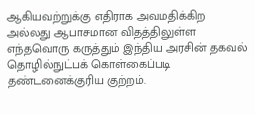ஆகியவற்றுக்கு எதிராக அவமதிக்கிற அல்லது ஆபாசமான விதத்திலுள்ள எந்தவொரு கருத்தும் இந்திய அரசின் தகவல் தொழில்நுட்பக் கொள்கைப்படி தண்டனைக்குரிய குற்றம்.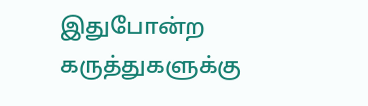இதுபோன்ற கருத்துகளுக்கு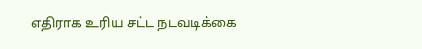எதிராக உரிய சட்ட நடவடிக்கை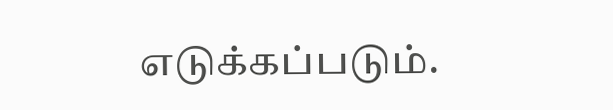எடுக்கப்படும்.